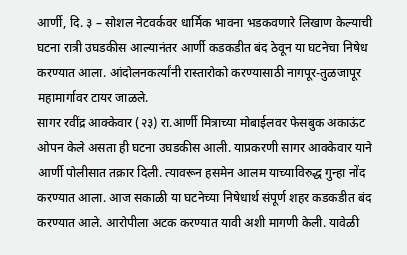आर्णी, दि. ३ – सोशल नेटवर्कवर धार्मिक भावना भडकवणारे लिखाण केल्याची घटना रात्री उघडकीस आल्यानंतर आर्णी कडकडीत बंद ठेवून या घटनेचा निषेध करण्यात आला. आंदोलनकर्त्यांनी रास्तारोको करण्यासाठी नागपूर-तुळजापूर महामार्गावर टायर जाळले.
सागर रवींद्र आक्केवार (२३) रा.आर्णी मित्राच्या मोबाईलवर फेसबुक अकाऊंट ओपन केले असता ही घटना उघडकीस आली. याप्रकरणी सागर आक्केवार याने आर्णी पोलीसात तक्रार दिली. त्यावरून हसमेन आलम याच्याविरुद्ध गुन्हा नोंद करण्यात आला. आज सकाळी या घटनेच्या निषेधार्थ संपूर्ण शहर कडकडीत बंद करण्यात आले. आरोपीला अटक करण्यात यावी अशी मागणी केली. यावेळी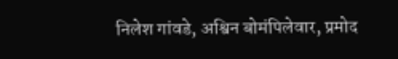निलेश गांवडे, अश्विन बोमंपिलेवार, प्रमोद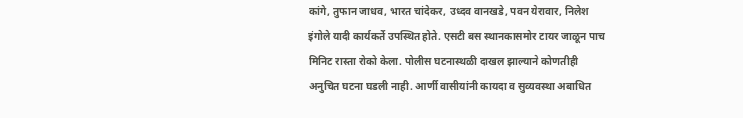कांगे, तुफान जाधव, भारत चांदेकर, उध्दव वानखडे, पवन येरावार, निलेश इंगोले यादी कार्यकर्ते उपस्थित होते. एसटी बस स्थानकासमोर टायर जाळून पाच मिनिट रास्ता रोको केला. पोलीस घटनास्थळी दाखल झाल्याने कोणतीही अनुचित घटना घडली नाही. आर्णी वासीयांनी कायदा व सुव्यवस्था अबाधित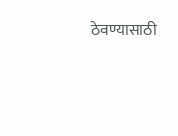ठेवण्यासाठी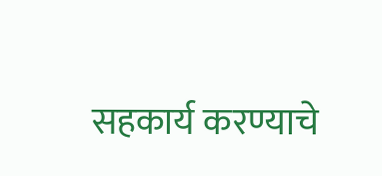सहकार्य करण्याचे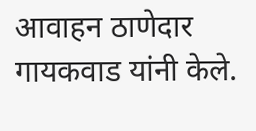आवाहन ठाणेदार गायकवाड यांनी केले.